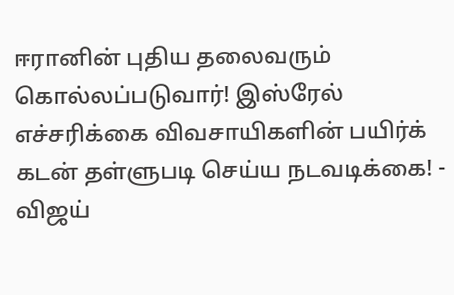ஈரானின் புதிய தலைவரும் கொல்லப்படுவார்! இஸ்ரேல் எச்சரிக்கை விவசாயிகளின் பயிர்க் கடன் தள்ளுபடி செய்ய நடவடிக்கை! - விஜய்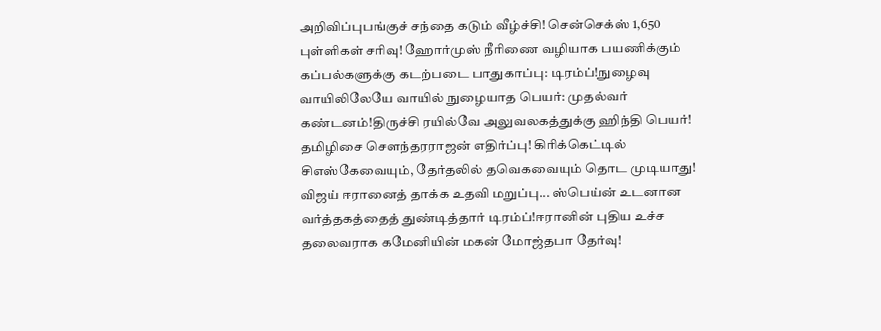அறிவிப்புபங்குச் சந்தை கடும் வீழ்ச்சி! சென்செக்ஸ் 1,650 புள்ளிகள் சரிவு! ஹோர்முஸ் நீரிணை வழியாக பயணிக்கும் கப்பல்களுக்கு கடற்படை பாதுகாப்பு: டிரம்ப்!நுழைவு வாயிலிலேயே வாயில் நுழையாத பெயர்: முதல்வர் கண்டனம்!திருச்சி ரயில்வே அலுவலகத்துக்கு ஹிந்தி பெயர்! தமிழிசை செளந்தரராஜன் எதிர்ப்பு! கிரிக்கெட்டில் சிஎஸ்கேவையும், தேர்தலில் தவெகவையும் தொட முடியாது! விஜய் ஈரானைத் தாக்க உதவி மறுப்பு... ஸ்பெய்ன் உடனான வர்த்தகத்தைத் துண்டித்தார் டிரம்ப்!ஈரானின் புதிய உச்ச தலைவராக கமேனியின் மகன் மோஜ்தபா தேர்வு!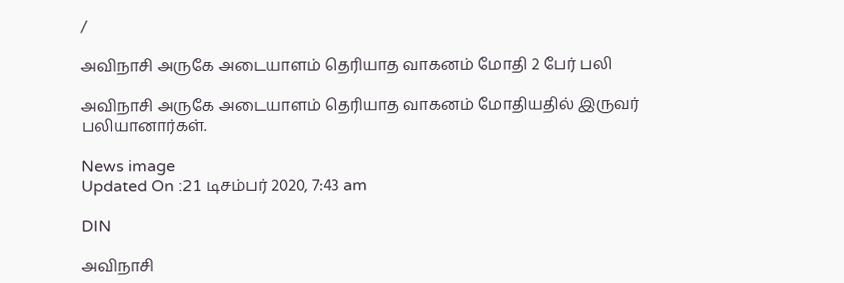/

அவிநாசி அருகே அடையாளம் தெரியாத வாகனம் மோதி 2 பேர் பலி

அவிநாசி அருகே அடையாளம் தெரியாத வாகனம் மோதியதில் இருவர் பலியானார்கள்.

News image
Updated On :21 டிசம்பர் 2020, 7:43 am

DIN

அவிநாசி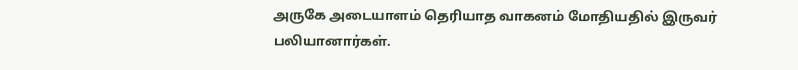அருகே அடையாளம் தெரியாத வாகனம் மோதியதில் இருவர் பலியானார்கள்.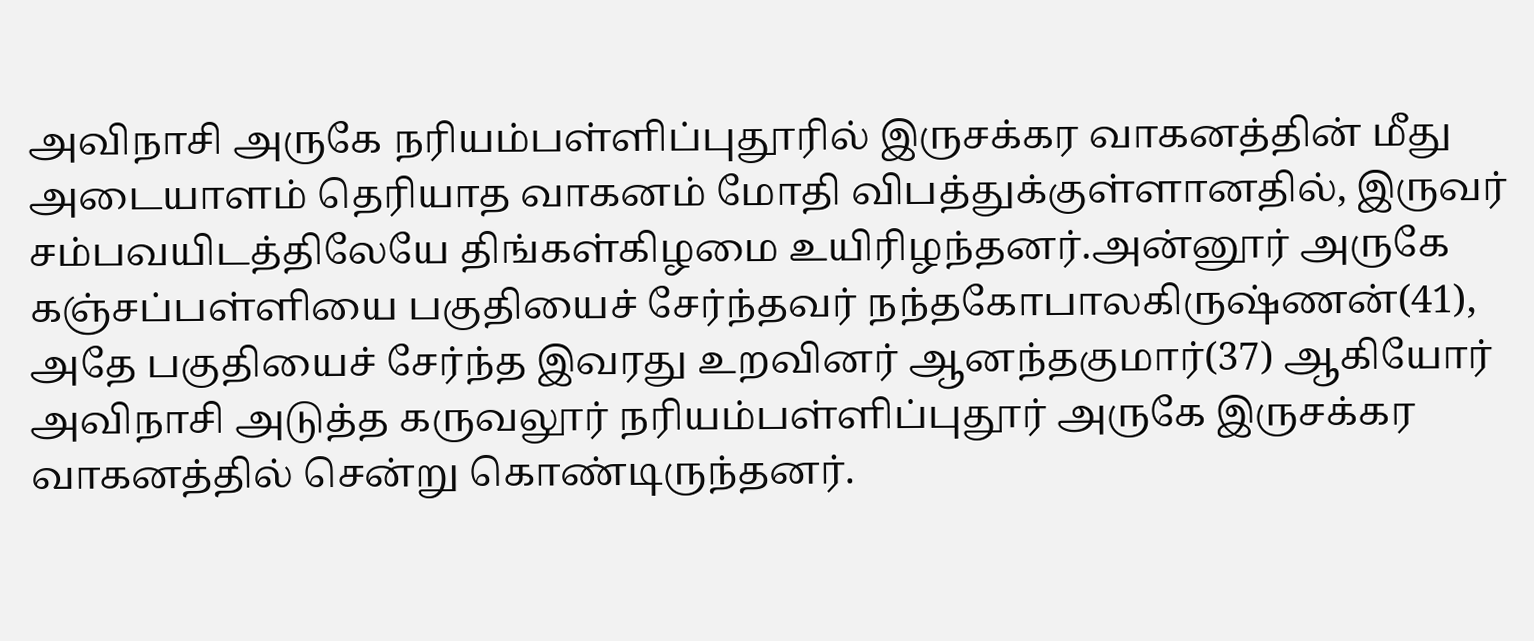அவிநாசி அருகே நரியம்பள்ளிப்புதூரில் இருசக்கர வாகனத்தின் மீது அடையாளம் தெரியாத வாகனம் மோதி விபத்துக்குள்ளானதில், இருவர் சம்பவயிடத்திலேயே திங்கள்கிழமை உயிரிழந்தனர்.அன்னூர் அருகே கஞ்சப்பள்ளியை பகுதியைச் சேர்ந்தவர் நந்தகோபாலகிருஷ்ணன்(41), அதே பகுதியைச் சேர்ந்த இவரது உறவினர் ஆனந்தகுமார்(37) ஆகியோர் அவிநாசி அடுத்த கருவலூர் நரியம்பள்ளிப்புதூர் அருகே இருசக்கர வாகனத்தில் சென்று கொண்டிருந்தனர்.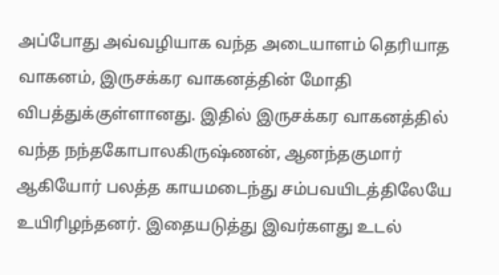அப்போது அவ்வழியாக வந்த அடையாளம் தெரியாத வாகனம், இருசக்கர வாகனத்தின் மோதி விபத்துக்குள்ளானது. இதில் இருசக்கர வாகனத்தில் வந்த நந்தகோபாலகிருஷ்ணன், ஆனந்தகுமார் ஆகியோர் பலத்த காயமடைந்து சம்பவயிடத்திலேயே உயிரிழந்தனர். இதையடுத்து இவர்களது உடல்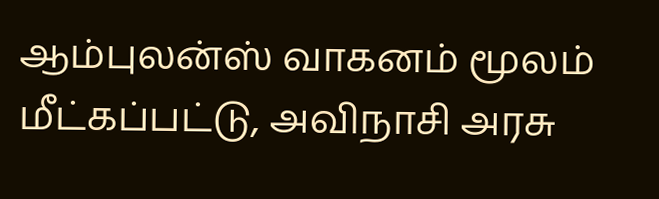ஆம்புலன்ஸ் வாகனம் மூலம் மீட்கப்பட்டு, அவிநாசி அரசு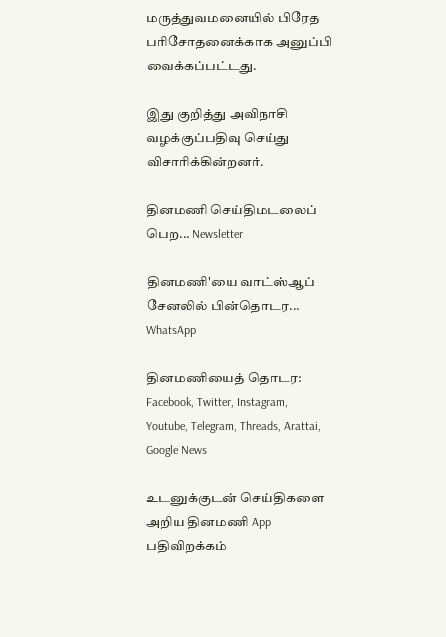மருத்துவமனையில் பிரேத பரிசோதனைக்காக அனுப்பி வைக்கப்பட்டது.

இது குறித்து அவிநாசி வழக்குப்பதிவு செய்து விசாரிக்கின்றனர்.

தினமணி செய்திமடலைப் பெற... Newsletter

தினமணி'யை வாட்ஸ்ஆப் சேனலில் பின்தொடர... WhatsApp

தினமணியைத் தொடர: Facebook, Twitter, Instagram, Youtube, Telegram, Threads, Arattai, Google News

உடனுக்குடன் செய்திகளை அறிய தினமணி App பதிவிறக்கம்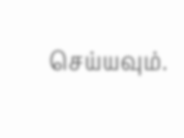செய்யவும்.